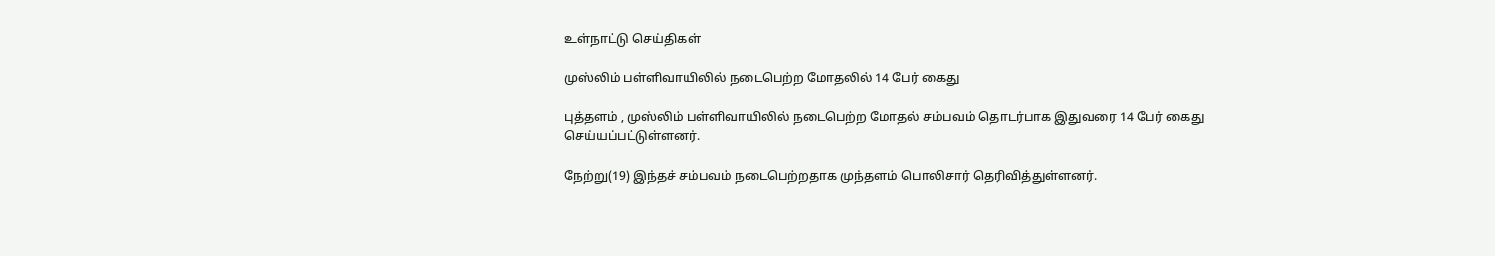உள்நாட்டு செய்திகள்

முஸ்லிம் பள்ளிவாயிலில் நடைபெற்ற மோதலில் 14 பேர் கைது

புத்தளம் , முஸ்லிம் பள்ளிவாயிலில் நடைபெற்ற மோதல் சம்பவம் தொடர்பாக இதுவரை 14 பேர் கைது செய்யப்பட்டுள்ளனர்.

நேற்று(19) இந்தச் சம்பவம் நடைபெற்றதாக முந்தளம் பொலிசார் தெரிவித்துள்ளனர்.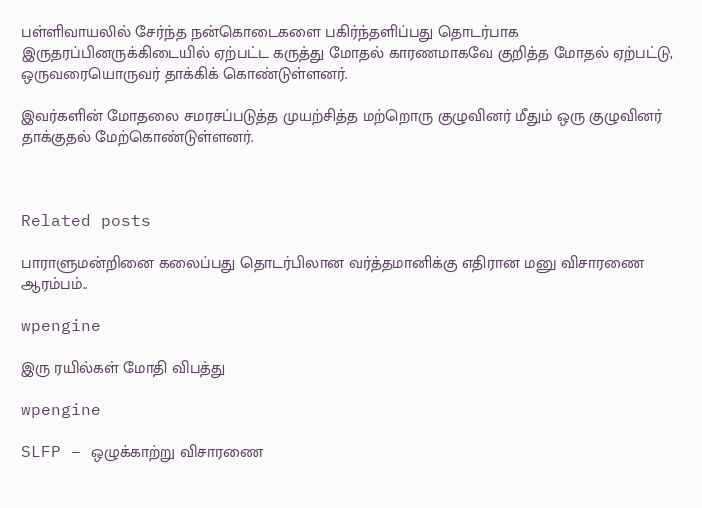பள்ளிவாயலில் சேர்ந்த நன்கொடைகளை பகிர்ந்தளிப்பது தொடர்பாக இருதரப்பினருக்கிடையில் ஏற்பட்ட கருத்து மோதல் காரணமாகவே குறித்த மோதல் ஏற்பட்டு, ஒருவரையொருவர் தாக்கிக் கொண்டுள்ளனர்.

இவர்களின் மோதலை சமரசப்படுத்த முயற்சித்த மற்றொரு குழுவினர் மீதும் ஒரு குழுவினர் தாக்குதல் மேற்கொண்டுள்ளனர்.



Related posts

பாராளுமன்றினை கலைப்பது தொடர்பிலான வர்த்தமானிக்கு எதிரான மனு விசாரணை ஆரம்பம்..

wpengine

இரு ரயில்கள் மோதி விபத்து

wpengine

SLFP – ஒழுக்காற்று விசாரணை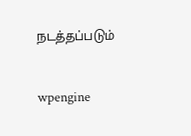நடத்தப்படும்

wpengine